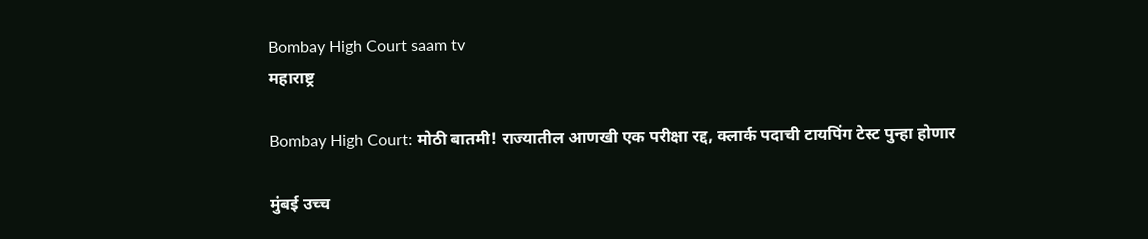Bombay High Court saam tv
महाराष्ट्र

Bombay High Court: मोठी बातमी! राज्यातील आणखी एक परीक्षा रद्द, क्लार्क पदाची टायपिंग टेस्ट पुन्हा होणार

मुंबई उच्च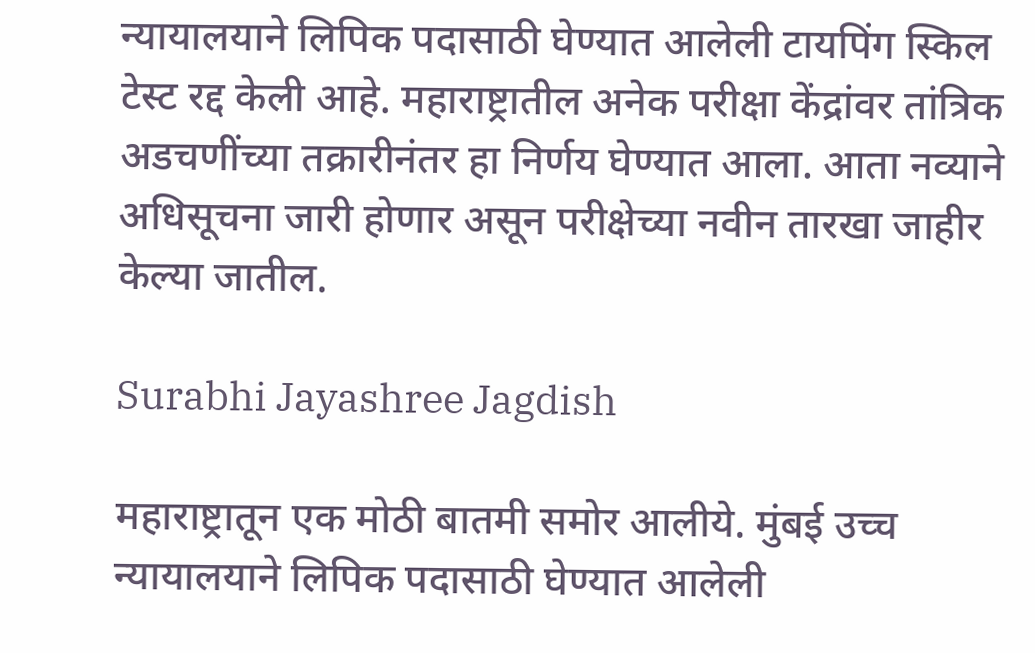न्यायालयाने लिपिक पदासाठी घेण्यात आलेली टायपिंग स्किल टेस्ट रद्द केली आहे. महाराष्ट्रातील अनेक परीक्षा केंद्रांवर तांत्रिक अडचणींच्या तक्रारीनंतर हा निर्णय घेण्यात आला. आता नव्याने अधिसूचना जारी होणार असून परीक्षेच्या नवीन तारखा जाहीर केल्या जातील.

Surabhi Jayashree Jagdish

महाराष्ट्रातून एक मोठी बातमी समोर आलीये. मुंबई उच्च न्यायालयाने लिपिक पदासाठी घेण्यात आलेली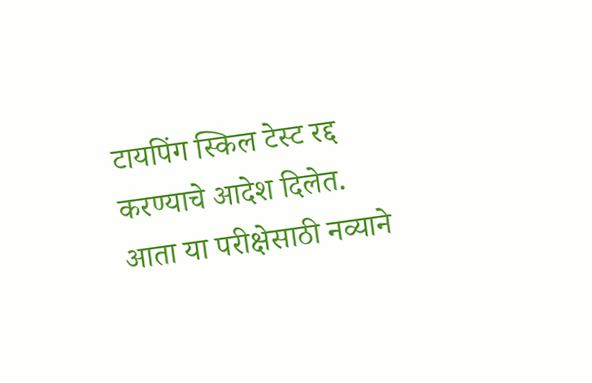टायपिंग स्किल टेस्ट रद्द करण्याचे आदेश दिलेत. आता या परीक्षेसाठी नव्याने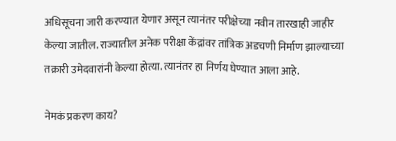अधिसूचना जारी करण्यात येणार असून त्यानंतर परीक्षेच्या नवीन तारखाही जाहीर केल्या जातील. राज्यातील अनेक परीक्षा केंद्रांवर तांत्रिक अडचणी निर्माण झाल्याच्या तक्रारी उमेदवारांनी केल्या होत्या. त्यानंतर हा निर्णय घेण्यात आला आहे.

नेमकं प्रकरण काय?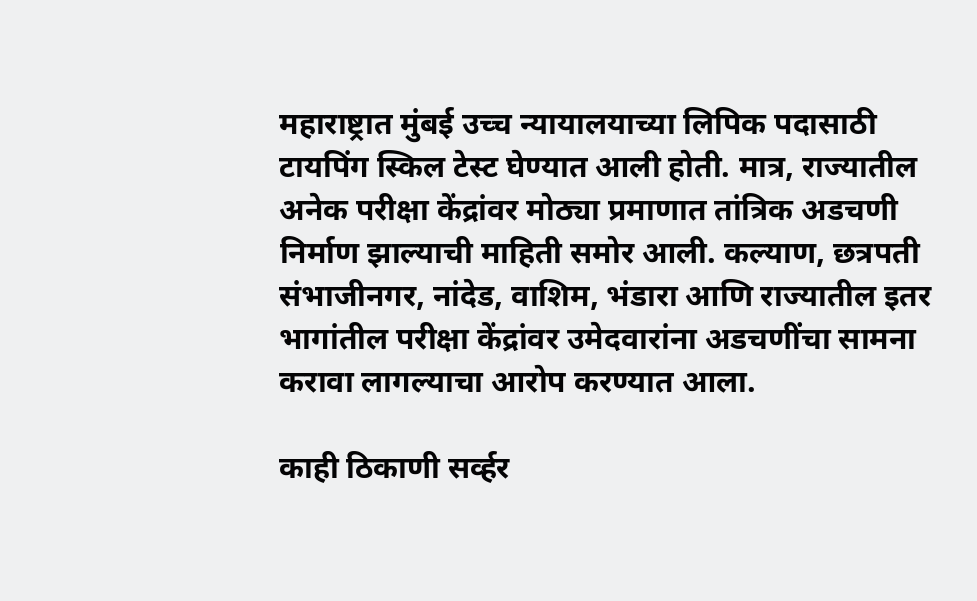महाराष्ट्रात मुंबई उच्च न्यायालयाच्या लिपिक पदासाठी टायपिंग स्किल टेस्ट घेण्यात आली होती. मात्र, राज्यातील अनेक परीक्षा केंद्रांवर मोठ्या प्रमाणात तांत्रिक अडचणी निर्माण झाल्याची माहिती समोर आली. कल्याण, छत्रपती संभाजीनगर, नांदेड, वाशिम, भंडारा आणि राज्यातील इतर भागांतील परीक्षा केंद्रांवर उमेदवारांना अडचणींचा सामना करावा लागल्याचा आरोप करण्यात आला.

काही ठिकाणी सर्व्हर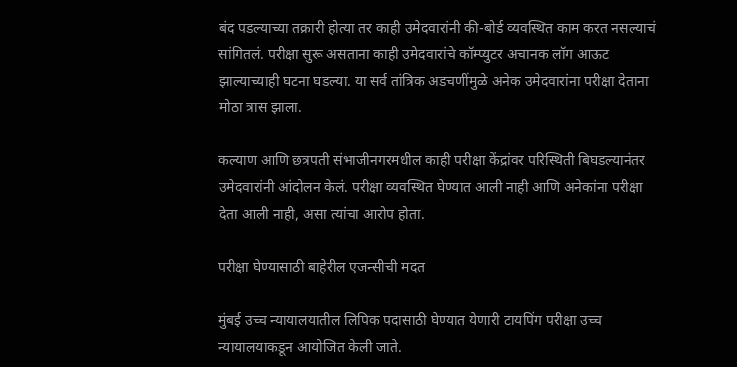बंद पडल्याच्या तक्रारी होत्या तर काही उमेदवारांनी की-बोर्ड व्यवस्थित काम करत नसल्याचं सांगितलं. परीक्षा सुरू असताना काही उमेदवारांचे कॉम्प्युटर अचानक लॉग आऊट झाल्याच्याही घटना घडल्या. या सर्व तांत्रिक अडचणींमुळे अनेक उमेदवारांना परीक्षा देताना मोठा त्रास झाला.

कल्याण आणि छत्रपती संभाजीनगरमधील काही परीक्षा केंद्रांवर परिस्थिती बिघडल्यानंतर उमेदवारांनी आंदोलन केलं. परीक्षा व्यवस्थित घेण्यात आली नाही आणि अनेकांना परीक्षा देता आली नाही, असा त्यांचा आरोप होता.

परीक्षा घेण्यासाठी बाहेरील एजन्सीची मदत

मुंबई उच्च न्यायालयातील लिपिक पदासाठी घेण्यात येणारी टायपिंग परीक्षा उच्च न्यायालयाकडून आयोजित केली जाते.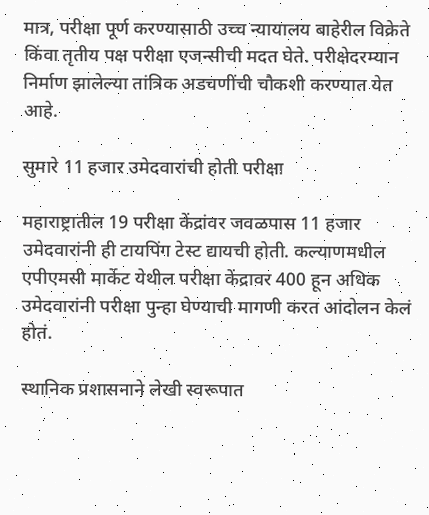मात्र, परीक्षा पूर्ण करण्यासाठी उच्च न्यायालय बाहेरील विक्रेते किंवा तृतीय पक्ष परीक्षा एजन्सीची मदत घेते. परीक्षेदरम्यान निर्माण झालेल्या तांत्रिक अडचणींची चौकशी करण्यात येत आहे.

सुमारे 11 हजार उमेदवारांची होती परीक्षा

महाराष्ट्रातील 19 परीक्षा केंद्रांवर जवळपास 11 हजार उमेदवारांनी ही टायपिंग टेस्ट द्यायची होती. कल्याणमधील एपीएमसी मार्केट येथील परीक्षा केंद्रावर 400 हून अधिक उमेदवारांनी परीक्षा पुन्हा घेण्याची मागणी करत आंदोलन केलं होतं.

स्थानिक प्रशासनाने लेखी स्वरूपात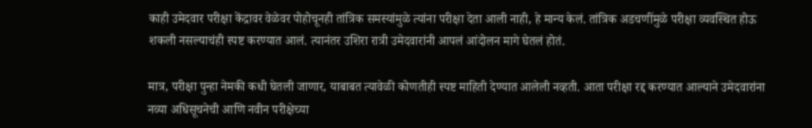काही उमेदवार परीक्षा केंद्रावर वेळेवर पोहोचूनही तांत्रिक समस्यांमुळे त्यांना परीक्षा देता आली नाही, हे मान्य केलं. तांत्रिक अडचणींमुळे परीक्षा व्यवस्थित होऊ शकली नसल्याचंही स्पष्ट करण्यात आलं. त्यानंतर उशिरा रात्री उमेदवारांनी आपलं आंदोलन मागे घेतलं होतं.

मात्र, परीक्षा पुन्हा नेमकी कधी घेतली जाणार, याबाबत त्यावेळी कोणतीही स्पष्ट माहिती देण्यात आलेली नव्हती. आता परीक्षा रद्द करण्यात आल्याने उमेदवारांना नव्या अधिसूचनेची आणि नवीन परीक्षेच्या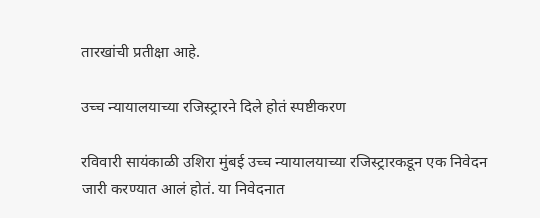तारखांची प्रतीक्षा आहे.

उच्च न्यायालयाच्या रजिस्ट्रारने दिले होतं स्पष्टीकरण

रविवारी सायंकाळी उशिरा मुंबई उच्च न्यायालयाच्या रजिस्ट्रारकडून एक निवेदन जारी करण्यात आलं होतं. या निवेदनात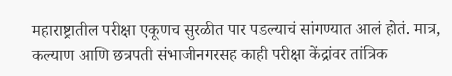महाराष्ट्रातील परीक्षा एकूणच सुरळीत पार पडल्याचं सांगण्यात आलं होतं. मात्र, कल्याण आणि छत्रपती संभाजीनगरसह काही परीक्षा केंद्रांवर तांत्रिक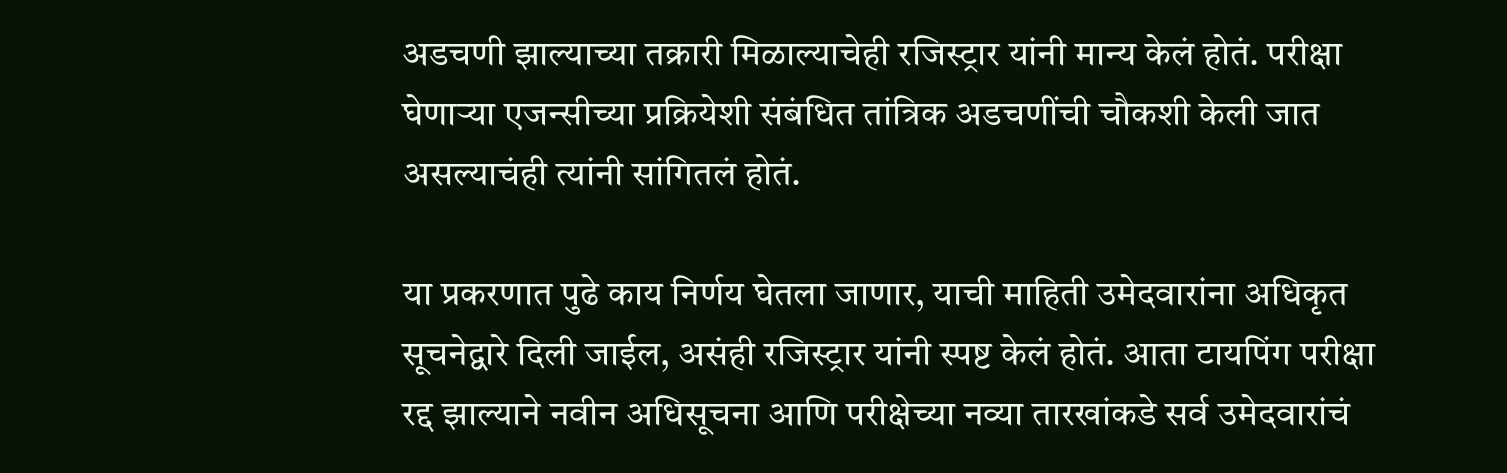अडचणी झाल्याच्या तक्रारी मिळाल्याचेही रजिस्ट्रार यांनी मान्य केलं होतं. परीक्षा घेणाऱ्या एजन्सीच्या प्रक्रियेशी संबंधित तांत्रिक अडचणींची चौकशी केली जात असल्याचंही त्यांनी सांगितलं होतं.

या प्रकरणात पुढे काय निर्णय घेतला जाणार, याची माहिती उमेदवारांना अधिकृत सूचनेद्वारे दिली जाईल, असंही रजिस्ट्रार यांनी स्पष्ट केलं होतं. आता टायपिंग परीक्षा रद्द झाल्याने नवीन अधिसूचना आणि परीक्षेच्या नव्या तारखांकडे सर्व उमेदवारांचं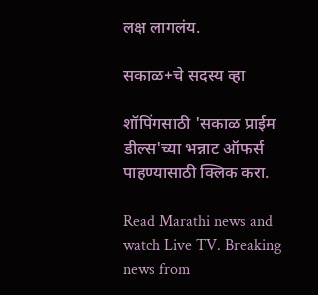लक्ष लागलंय.

सकाळ+चे सदस्य व्हा

शॉपिंगसाठी 'सकाळ प्राईम डील्स'च्या भन्नाट ऑफर्स पाहण्यासाठी क्लिक करा.

Read Marathi news and watch Live TV. Breaking news from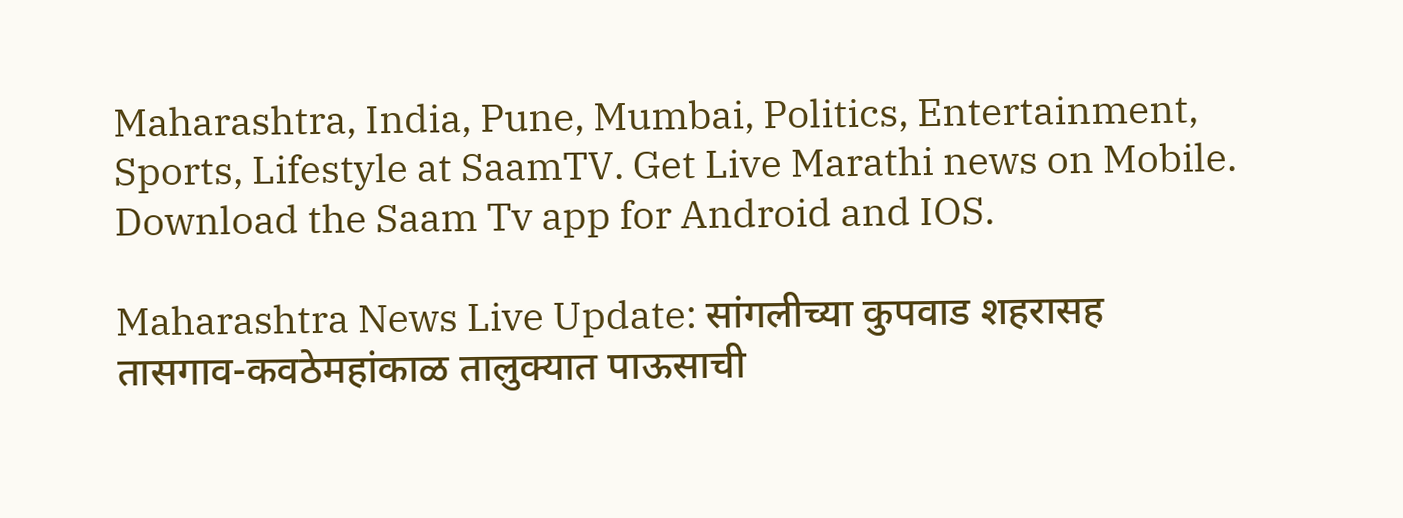Maharashtra, India, Pune, Mumbai, Politics, Entertainment, Sports, Lifestyle at SaamTV. Get Live Marathi news on Mobile. Download the Saam Tv app for Android and IOS.

Maharashtra News Live Update: सांगलीच्या कुपवाड शहरासह तासगाव-कवठेमहांकाळ तालुक्यात पाऊसाची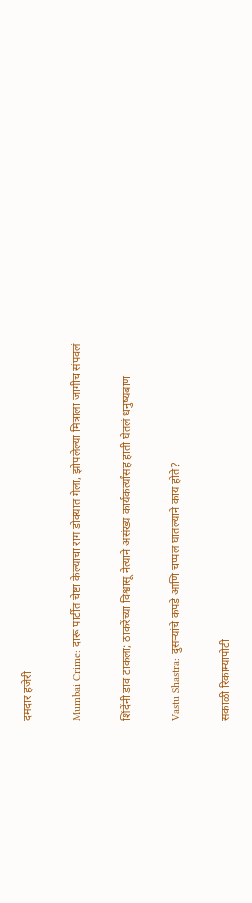दमदार हजेरी

Mumbai Crime: दारू पार्टीत चेष्टा केल्याचा राग डोक्यात गेला, झोपलेल्या मित्राला जागीच संपवलं

शिंदेंनी डाव टाकला; ठाकरेंच्या विश्वासू नेत्याने असंख्य कार्यकर्त्यांसह हाती घेतलं धनुष्यबाण

Vastu Shastra: दुसऱ्यांचे कपडे आणि चप्पल घातल्याने काय होते?

सकाळी रिकाम्यापोटी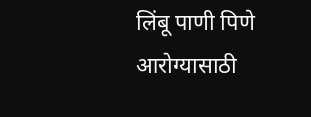लिंबू पाणी पिणे आरोग्यासाठी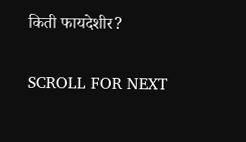किती फायदेशीर?

SCROLL FOR NEXT